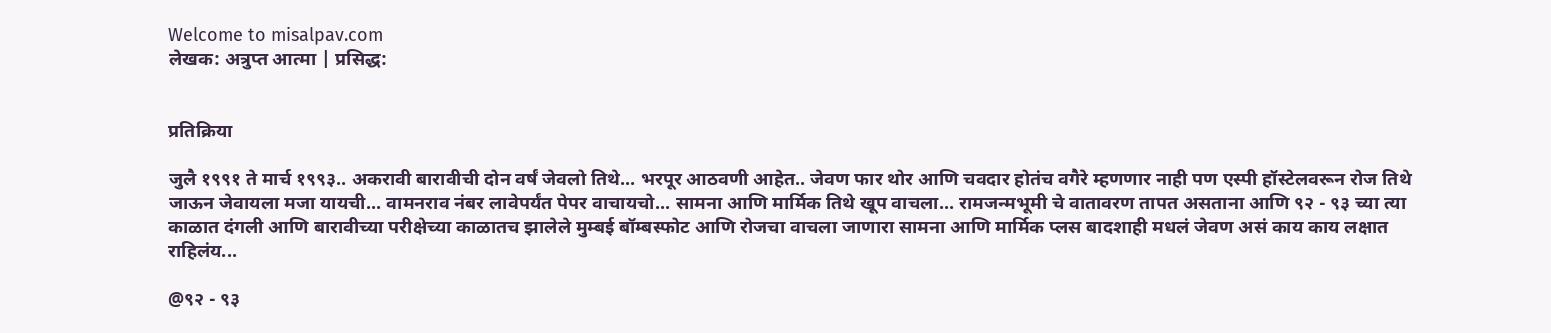Welcome to misalpav.com
लेखक: अत्रुप्त आत्मा | प्रसिद्ध:


प्रतिक्रिया

जुलै १९९१ ते मार्च १९९३.. अकरावी बारावीची दोन वर्षं जेवलो तिथे... भरपूर आठवणी आहेत.. जेवण फार थोर आणि चवदार होतंच वगैरे म्हणणार नाही पण एस्पी हॉस्टेलवरून रोज तिथे जाऊन जेवायला मजा यायची... वामनराव नंबर लावेपर्यंत पेपर वाचायचो... सामना आणि मार्मिक तिथे खूप वाचला... रामजन्मभूमी चे वातावरण तापत असताना आणि ९२ - ९३ च्या त्या काळात दंगली आणि बारावीच्या परीक्षेच्या काळातच झालेले मुम्बई बॉम्बस्फोट आणि रोजचा वाचला जाणारा सामना आणि मार्मिक प्लस बादशाही मधलं जेवण असं काय काय लक्षात राहिलंय...

@९२ - ९३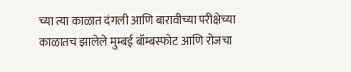च्या त्या काळात दंगली आणि बारावीच्या परीक्षेच्या काळातच झालेले मुम्बई बॉम्बस्फोट आणि रोजचा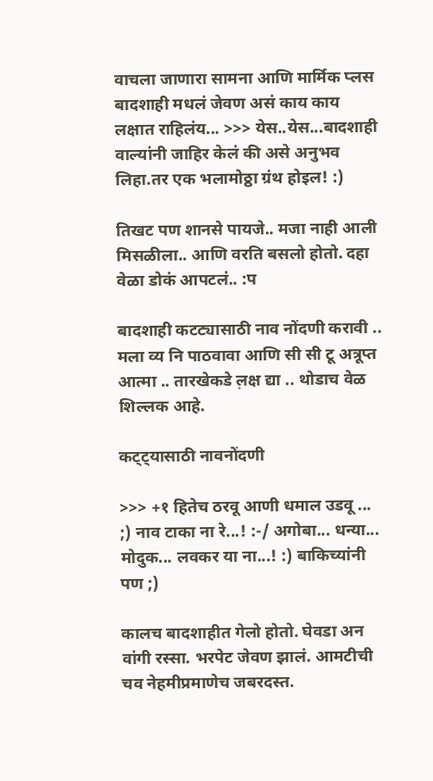वाचला जाणारा सामना आणि मार्मिक प्लस बादशाही मधलं जेवण असं काय काय लक्षात राहिलंय... >>> येस..येस...बादशाही वाल्यांनी जाहिर केलं की असे अनुभव लिहा.तर एक भलामोठ्ठा ग्रंथ होइल! :)

तिखट पण शानसे पायजे.. मजा नाही आली मिसळीला.. आणि वरति बसलो होतो. दहा वेळा डोकं आपटलं.. :प

बादशाही कटट्यासाठी नाव नोंदणी करावी .. मला व्य नि पाठवावा आणि सी सी टू अत्रूप्त आत्मा .. तारखेकडे ल़क्ष द्या .. थोडाच वेळ शिल्लक आहे.

कट्ट्यासाठी नावनोंदणी

>>> +१ हितेच ठरवू आणी धमाल उडवू ... ;) नाव टाका ना रे...! :-/ अगोबा... धन्या... मोदुक... लवकर या ना...! :) बाकिच्यांनी पण ;)

कालच बादशाहीत गेलो होतो. घेवडा अन वांगी रस्सा. भरपेट जेवण झालं. आमटीची चव नेहमीप्रमाणेच जबरदस्त.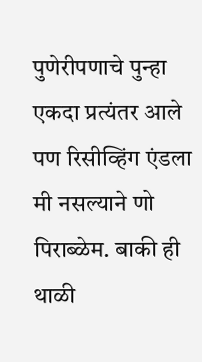पुणेरीपणाचे पुन्हा एकदा प्रत्यंतर आले पण रिसीव्हिंग एंडला मी नसल्याने णो पिराब्ळेम. बाकी ही थाळी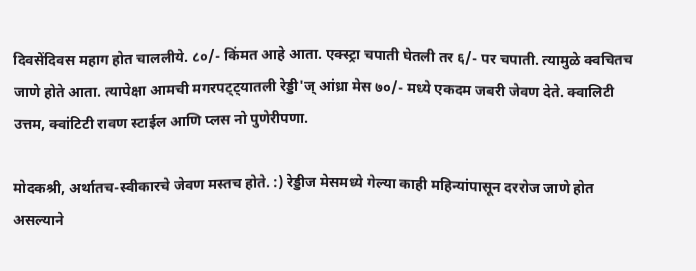दिवसेंदिवस महाग होत चाललीये. ८०/- किंमत आहे आता. एक्स्ट्रा चपाती घेतली तर ६/- पर चपाती. त्यामुळे क्वचितच जाणे होते आता. त्यापेक्षा आमची मगरपट्ट्यातली रेड्डी'ज् आंध्रा मेस ७०/- मध्ये एकदम जबरी जेवण देते. क्वालिटी उत्तम, क्वांटिटी रावण स्टाईल आणि प्लस नो पुणेरीपणा.

मोदकश्री, अर्थातच-स्वीकारचे जेवण मस्तच होते. :) रेड्डीज मेसमध्ये गेल्या काही महिन्यांपासून दररोज जाणे होत असल्याने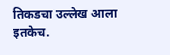तिकडचा उल्लेख आला इतकेच.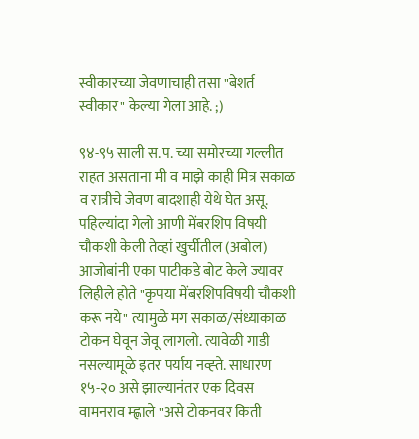स्वीकारच्या जेवणाचाही तसा "बेशर्त स्वीकार" केल्या गेला आहे. ;)

९४-९५ साली स.प. च्या समोरच्या गल्लीत राहत असताना मी व माझे काही मित्र सकाळ व रात्रीचे जेवण बादशाही येथे घेत असू. पहिल्यांदा गेलो आणी मेंबरशिप विषयी चौकशी केली तेव्हां खुर्चीतील (अबोल) आजोबांनी एका पाटीकडे बोट केले ज्यावर लिहीले होते "कृपया मेंबरशिपविषयी चौकशी करू नये" त्यामुळे मग सकाळ/संध्याकाळ टोकन घेवून जेवू लागलो. त्यावेळी गाडी नसल्यामूळे इतर पर्याय नव्ह्ते. साधारण १५-२० असे झाल्यानंतर एक दिवस वामनराव म्ह्णाले "असे टोकनवर किती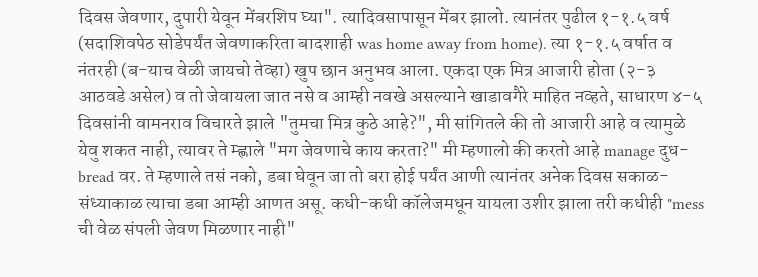दिवस जेवणार, दुपारी येवून मेंबरशिप घ्या". त्यादिवसापासून मेंबर झालो. त्यानंतर पुढील १-१.५ वर्ष (सदाशिवपेठ सोडेपर्यंत जेवणाकरिता बादशाही was home away from home). त्या १-१.५ वर्षात व नंतरही (ब-याच वेळी जायचो तेव्हा) खुप छान अनुभव आला. एकदा एक मित्र आजारी होता (२-३ आठवडे असेल) व तो जेवायला जात नसे व आम्ही नवखे असल्याने खाडावगैरे माहित नव्हते, साधारण ४-५ दिवसांनी वामनराव विचारते झाले "तुमचा मित्र कुठे आहे?", मी सांगितले की तो आजारी आहे व त्यामुळे येवु शकत नाही, त्यावर ते म्ह्णाले "मग जेवणाचे काय करता?" मी म्हणालो की करतो आहे manage दुध-bread वर. ते म्हणाले तसं नको, डबा घेवून जा तो बरा होई पर्यंत आणी त्यानंतर अनेक दिवस सकाळ-संध्याकाळ त्याचा डबा आम्ही आणत असू. कधी-कधी कॉलेजमधून यायला उशीर झाला तरी कधीही "mess ची वेळ संपली जेवण मिळणार नाही"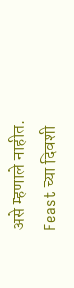असे म्हणाले नाहीत. Feast च्या दिवशी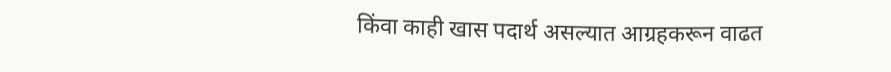किंवा काही खास पदार्थ असल्यात आग्रहकरून वाढत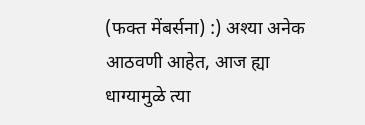(फक्त मेंबर्सना) :) अश्या अनेक आठवणी आहेत, आज ह्या धाग्यामुळे त्या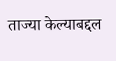ताज्या केल्याबद्दल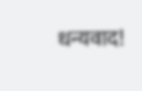धन्यवाद!